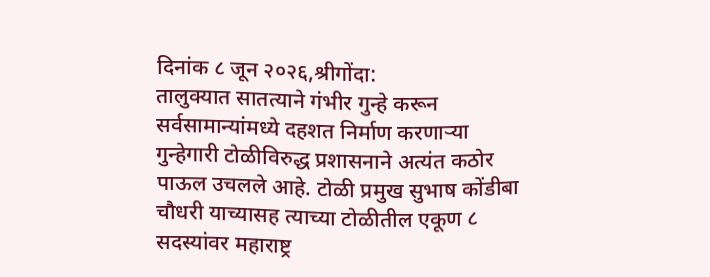दिनांक ८ जून २०२६,श्रीगोंदा:
तालुक्यात सातत्याने गंभीर गुन्हे करून सर्वसामान्यांमध्ये दहशत निर्माण करणाऱ्या गुन्हेगारी टोळीविरुद्ध प्रशासनाने अत्यंत कठोर पाऊल उचलले आहे. टोळी प्रमुख सुभाष कोंडीबा चौधरी याच्यासह त्याच्या टोळीतील एकूण ८ सदस्यांवर महाराष्ट्र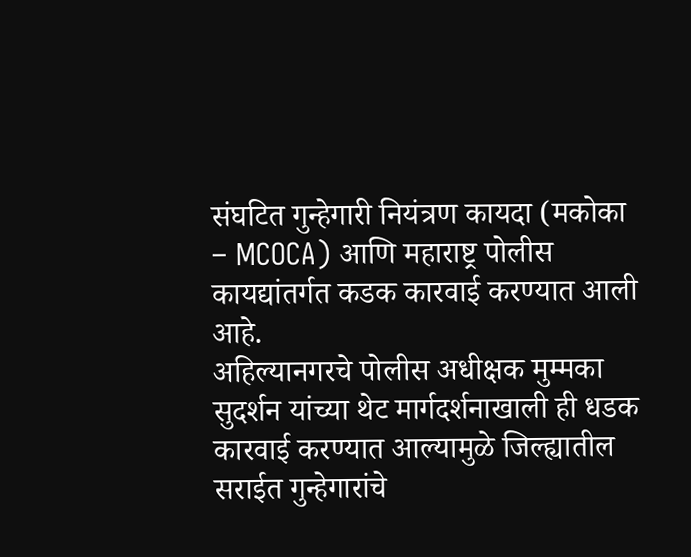संघटित गुन्हेगारी नियंत्रण कायदा (मकोका – MCOCA) आणि महाराष्ट्र पोलीस कायद्यांतर्गत कडक कारवाई करण्यात आली आहे.
अहिल्यानगरचे पोलीस अधीक्षक मुम्मका सुदर्शन यांच्या थेट मार्गदर्शनाखाली ही धडक कारवाई करण्यात आल्यामुळे जिल्ह्यातील सराईत गुन्हेगारांचे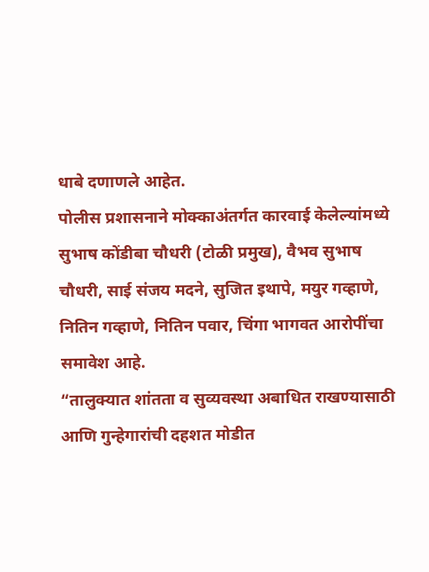धाबे दणाणले आहेत.
पोलीस प्रशासनाने मोक्काअंतर्गत कारवाई केलेल्यांमध्ये सुभाष कोंडीबा चौधरी (टोळी प्रमुख), वैभव सुभाष चौधरी, साई संजय मदने, सुजित इथापे, मयुर गव्हाणे, नितिन गव्हाणे, नितिन पवार, चिंगा भागवत आरोपींचा समावेश आहे.
“तालुक्यात शांतता व सुव्यवस्था अबाधित राखण्यासाठी आणि गुन्हेगारांची दहशत मोडीत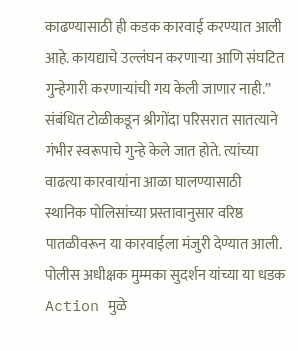काढण्यासाठी ही कडक कारवाई करण्यात आली आहे. कायद्याचे उल्लंघन करणाऱ्या आणि संघटित गुन्हेगारी करणाऱ्यांची गय केली जाणार नाही.” संबंधित टोळीकडून श्रीगोंदा परिसरात सातत्याने गंभीर स्वरूपाचे गुन्हे केले जात होते. त्यांच्या वाढत्या कारवायांना आळा घालण्यासाठी स्थानिक पोलिसांच्या प्रस्तावानुसार वरिष्ठ पातळीवरून या कारवाईला मंजुरी देण्यात आली.
पोलीस अधीक्षक मुम्मका सुदर्शन यांच्या या धडक Action मुळे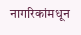नागरिकांमधून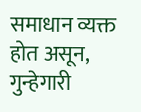समाधान व्यक्त होत असून, गुन्हेगारी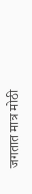जगतात मात्र मोठी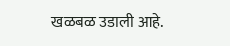खळबळ उडाली आहे.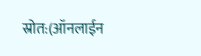स्रोत:(ऑनलाईन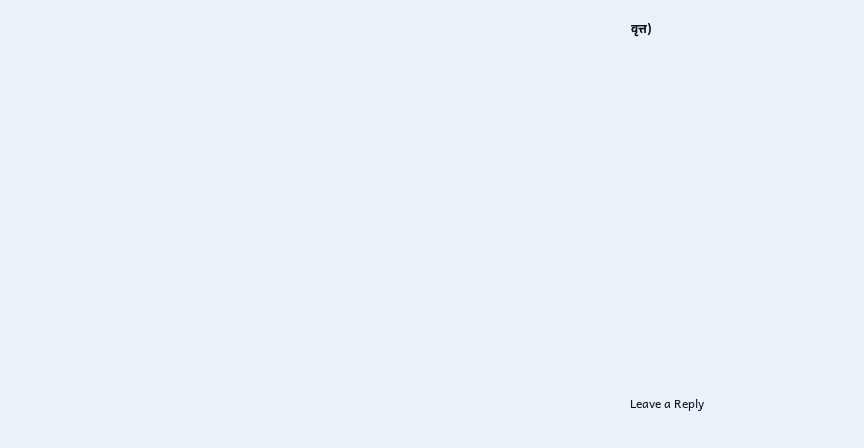वृत्त)













Leave a Reply